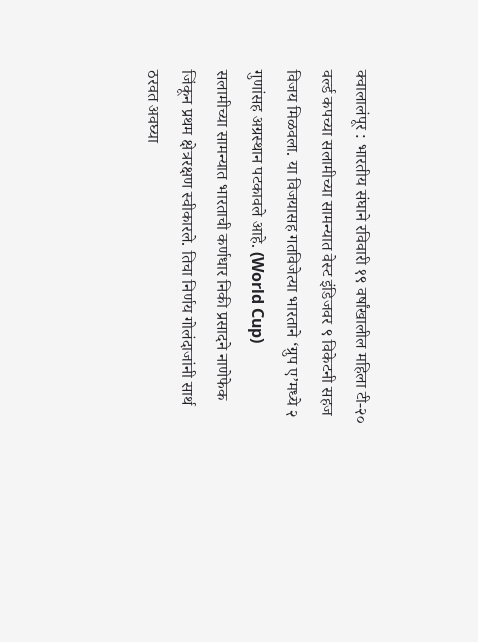क्वालालंपूर : भारतीय संघाने रविवारी १९ वर्षांखालील महिला टी-२० वर्ल्ड कपच्या सलामीच्या सामन्यात वेस्ट इंडिजवर ९ विकेटनी सहज विजय मिळवला. या विजयासह गतविजेत्या भारताने ‘ग्रुप ए’मध्ये २ गुणांसह अग्रस्थान पटकावले आहे. (World Cup)
सलामीच्या सामन्यात भारताची कर्णधार निकी प्रसादने नाणेफेक जिंकून प्रथम क्षेत्ररक्षण स्वीकारले. तिचा निर्णय गोलंदाजांनी सार्थ ठरवत अवघ्या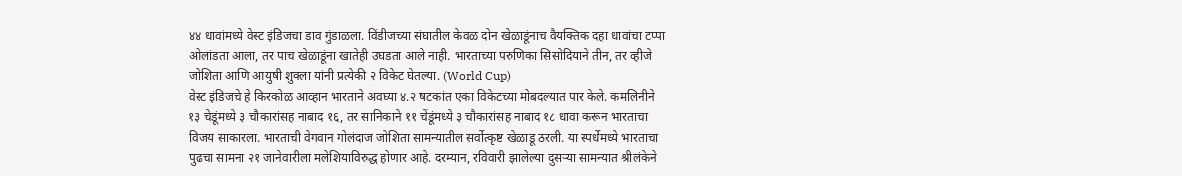४४ धावांमध्ये वेस्ट इंडिजचा डाव गुंडाळला. विंडीजच्या संघातील केवळ दोन खेळाडूंनाच वैयक्तिक दहा धावांचा टप्पा ओलांडता आला, तर पाच खेळाडूंना खातेही उघडता आले नाही. भारताच्या परुणिका सिसोदियाने तीन, तर व्हीजे जोशिता आणि आयुषी शुक्ला यांनी प्रत्येकी २ विकेट घेतल्या. (World Cup)
वेस्ट इंडिजचे हे किरकोळ आव्हान भारताने अवघ्या ४.२ षटकांत एका विकेटच्या मोबदल्यात पार केले. कमलिनीने १३ चेडूंमध्ये ३ चौकारांसह नाबाद १६, तर सानिकाने ११ चेंडूंमध्ये ३ चौकारांसह नाबाद १८ धावा करून भारताचा विजय साकारला. भारताची वेगवान गोलंदाज जोशिता सामन्यातील सर्वोत्कृष्ट खेळाडू ठरली. या स्पर्धेमध्ये भारताचा पुढचा सामना २१ जानेवारीला मलेशियाविरुद्ध होणार आहे. दरम्यान, रविवारी झालेल्या दुसऱ्या सामन्यात श्रीलंकेने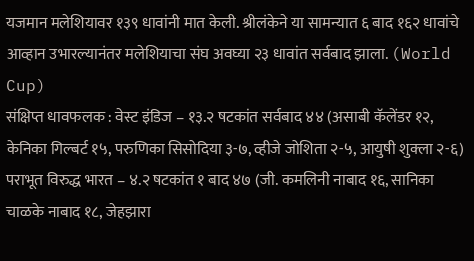यजमान मलेशियावर १३९ धावांनी मात केली. श्रीलंकेने या सामन्यात ६ बाद १६२ धावांचे आव्हान उभारल्यानंतर मलेशियाचा संघ अवघ्या २३ धावांत सर्वबाद झाला. (World Cup)
संक्षिप्त धावफलक : वेस्ट इंडिज – १३.२ षटकांत सर्वबाद ४४ (असाबी कॅलेंडर १२, केनिका गिल्बर्ट १५, परुणिका सिसोदिया ३-७, व्हीजे जोशिता २-५, आयुषी शुक्ला २-६) पराभूत विरुद्ध भारत – ४.२ षटकांत १ बाद ४७ (जी. कमलिनी नाबाद १६, सानिका चाळके नाबाद १८, जेहझारा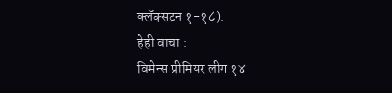क्लॅक्सटन १-१८).
हेही वाचा :
विमेन्स प्रीमियर लीग १४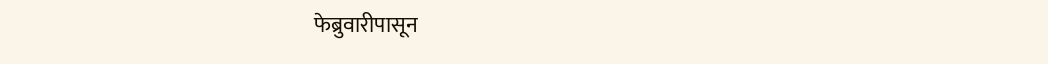फेब्रुवारीपासून